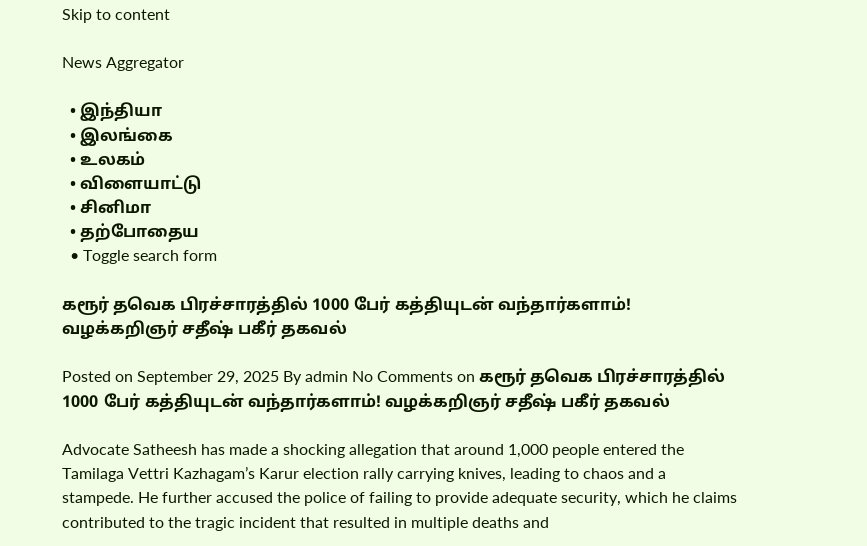Skip to content

News Aggregator

  • இந்தியா
  • இலங்கை
  • உலகம்
  • விளையாட்டு
  • சினிமா
  • தற்போதைய
  • Toggle search form

கரூர் தவெக பிரச்சாரத்தில் 1000 பேர் கத்தியுடன் வந்தார்களாம்! வழக்கறிஞர் சதீஷ் பகீர் தகவல்

Posted on September 29, 2025 By admin No Comments on கரூர் தவெக பிரச்சாரத்தில் 1000 பேர் கத்தியுடன் வந்தார்களாம்! வழக்கறிஞர் சதீஷ் பகீர் தகவல்

Advocate Satheesh has made a shocking allegation that around 1,000 people entered the Tamilaga Vettri Kazhagam’s Karur election rally carrying knives, leading to chaos and a stampede. He further accused the police of failing to provide adequate security, which he claims contributed to the tragic incident that resulted in multiple deaths and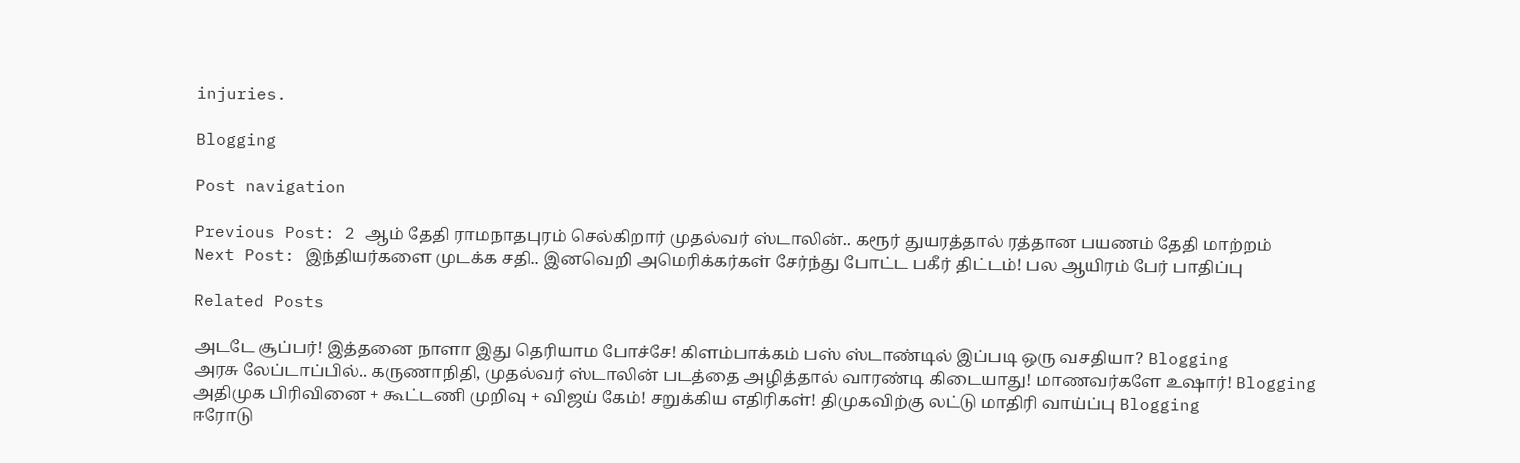injuries.

Blogging

Post navigation

Previous Post: 2 ஆம் தேதி ராமநாதபுரம் செல்கிறார் முதல்வர் ஸ்டாலின்.. கரூர் துயரத்தால் ரத்தான பயணம் தேதி மாற்றம்
Next Post: இந்தியர்களை முடக்க சதி.. இனவெறி அமெரிக்கர்கள் சேர்ந்து போட்ட பகீர் திட்டம்! பல ஆயிரம் பேர் பாதிப்பு

Related Posts

அடடே சூப்பர்! இத்தனை நாளா இது தெரியாம போச்சே! கிளம்பாக்கம் பஸ் ஸ்டாண்டில் இப்படி ஒரு வசதியா? Blogging
அரசு லேப்டாப்பில்.. கருணாநிதி, முதல்வர் ஸ்டாலின் படத்தை அழித்தால் வாரண்டி கிடையாது! மாணவர்களே உஷார்! Blogging
அதிமுக பிரிவினை + கூட்டணி முறிவு + விஜய் கேம்! சறுக்கிய எதிரிகள்! திமுகவிற்கு லட்டு மாதிரி வாய்ப்பு Blogging
ஈரோடு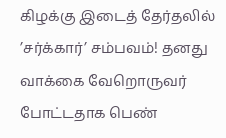கிழக்கு இடைத் தேர்தலில் ’சர்க்கார்’ சம்பவம்! தனது வாக்கை வேறொருவர் போட்டதாக பெண்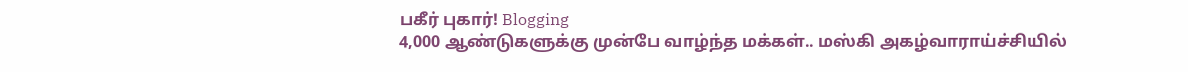பகீர் புகார்! Blogging
4,000 ஆண்டுகளுக்கு முன்பே வாழ்ந்த மக்கள்.. மஸ்கி அகழ்வாராய்ச்சியில்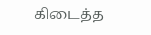கிடைத்த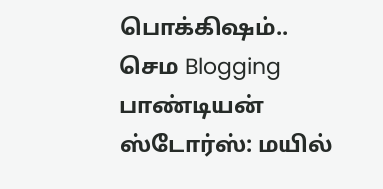பொக்கிஷம்.. செம Blogging
பாண்டியன் ஸ்டோர்ஸ்: மயில்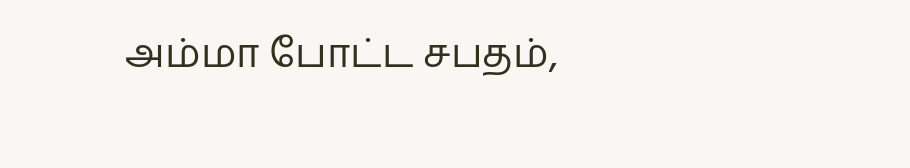அம்மா போட்ட சபதம்,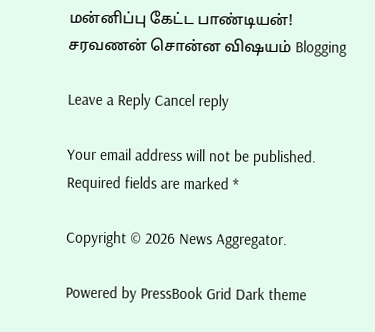மன்னிப்பு கேட்ட பாண்டியன்! சரவணன் சொன்ன விஷயம் Blogging

Leave a Reply Cancel reply

Your email address will not be published. Required fields are marked *

Copyright © 2026 News Aggregator.

Powered by PressBook Grid Dark theme